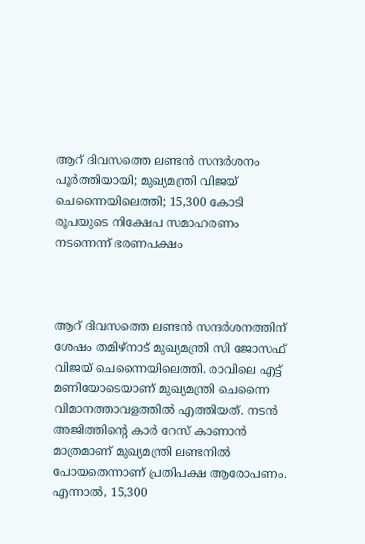ആറ് ദിവസത്തെ ലണ്ടന്‍ സന്ദര്‍ശനം പൂര്‍ത്തിയായി; മുഖ്യമന്ത്രി വിജയ് ചെന്നൈയിലെത്തി; 15,300 കോടി രൂപയുടെ നിക്ഷേപ സമാഹരണം നടന്നെന്ന് ഭരണപക്ഷം



ആറ് ദിവസത്തെ ലണ്ടന്‍ സന്ദര്‍ശനത്തിന് ശേഷം തമിഴ്‌നാട് മുഖ്യമന്ത്രി സി ജോസഫ് വിജയ് ചെന്നൈയിലെത്തി. രാവിലെ എട്ട് മണിയോടെയാണ് മുഖ്യമന്ത്രി ചെന്നൈ വിമാനത്താവളത്തില്‍ എത്തിയത്. നടന്‍ അജിത്തിന്റെ കാര്‍ റേസ് കാണാന്‍ മാത്രമാണ് മുഖ്യമന്ത്രി ലണ്ടനില്‍ പോയതെന്നാണ് പ്രതിപക്ഷ ആരോപണം. എന്നാല്‍, 15,300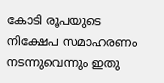കോടി രൂപയുടെ നിക്ഷേപ സമാഹരണം നടന്നുവെന്നും ഇതു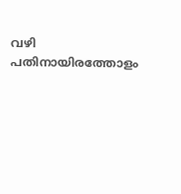വഴി പതിനായിരത്തോളം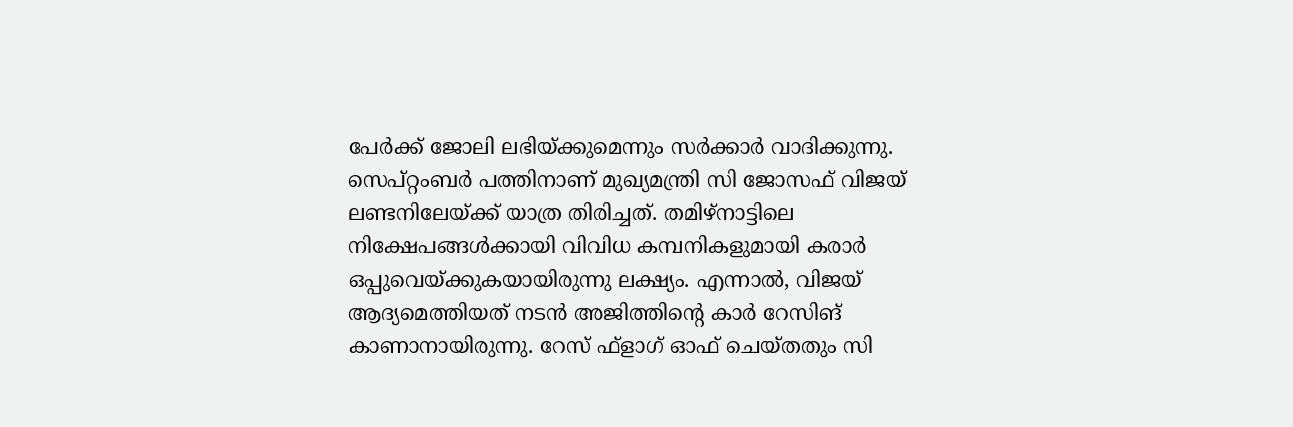പേര്‍ക്ക് ജോലി ലഭിയ്ക്കുമെന്നും സര്‍ക്കാര്‍ വാദിക്കുന്നു. സെപ്റ്റംബര്‍ പത്തിനാണ് മുഖ്യമന്ത്രി സി ജോസഫ് വിജയ് ലണ്ടനിലേയ്ക്ക് യാത്ര തിരിച്ചത്. തമിഴ്‌നാട്ടിലെ നിക്ഷേപങ്ങള്‍ക്കായി വിവിധ കമ്പനികളുമായി കരാര്‍ ഒപ്പുവെയ്ക്കുകയായിരുന്നു ലക്ഷ്യം. എന്നാല്‍, വിജയ് ആദ്യമെത്തിയത് നടന്‍ അജിത്തിന്റെ കാര്‍ റേസിങ് കാണാനായിരുന്നു. റേസ് ഫ്‌ളാഗ് ഓഫ് ചെയ്തതും സി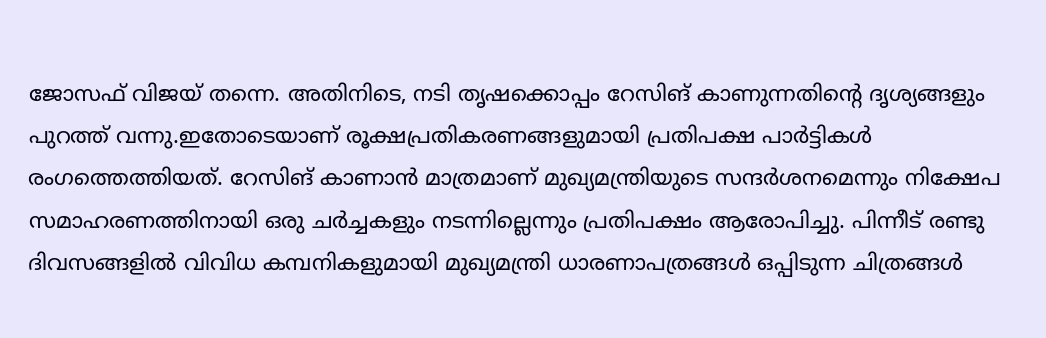ജോസഫ് വിജയ് തന്നെ. അതിനിടെ, നടി തൃഷക്കൊപ്പം റേസിങ് കാണുന്നതിന്റെ ദൃശ്യങ്ങളും പുറത്ത് വന്നു.ഇതോടെയാണ് രൂക്ഷപ്രതികരണങ്ങളുമായി പ്രതിപക്ഷ പാര്‍ട്ടികള്‍ രംഗത്തെത്തിയത്. റേസിങ് കാണാന്‍ മാത്രമാണ് മുഖ്യമന്ത്രിയുടെ സന്ദര്‍ശനമെന്നും നിക്ഷേപ സമാഹരണത്തിനായി ഒരു ചര്‍ച്ചകളും നടന്നില്ലെന്നും പ്രതിപക്ഷം ആരോപിച്ചു. പിന്നീട് രണ്ടു ദിവസങ്ങളില്‍ വിവിധ കമ്പനികളുമായി മുഖ്യമന്ത്രി ധാരണാപത്രങ്ങള്‍ ഒപ്പിടുന്ന ചിത്രങ്ങള്‍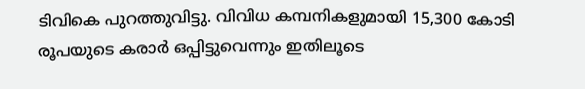ടിവികെ പുറത്തുവിട്ടു. വിവിധ കമ്പനികളുമായി 15,300 കോടി രൂപയുടെ കരാര്‍ ഒപ്പിട്ടുവെന്നും ഇതിലൂടെ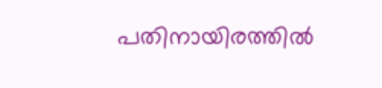പതിനായിരത്തില്‍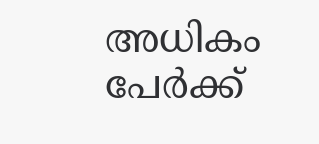അധികം പേര്‍ക്ക്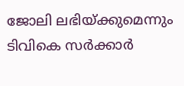ജോലി ലഭിയ്ക്കുമെന്നും ടിവികെ സര്‍ക്കാര്‍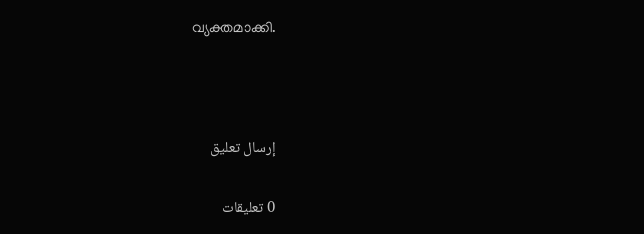വ്യക്തമാക്കി.



إرسال تعليق

0 تعليقات